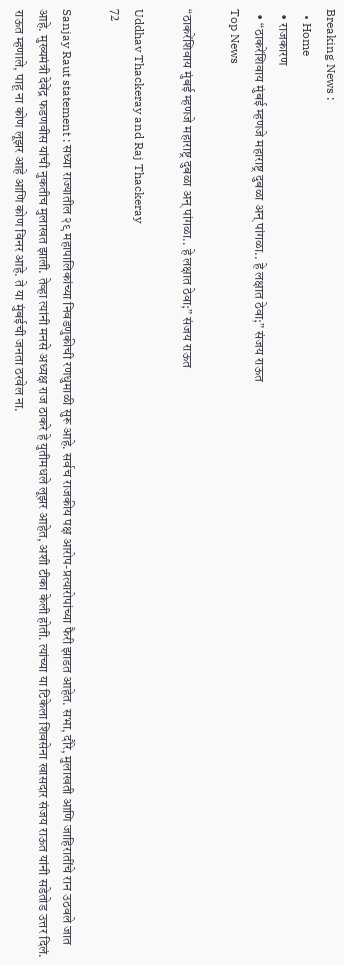Breaking News :
  • Home
  • राजकारण
  • “ठाकरेंशिवाय मुंबई म्हणजे महाराष्ट्र दुबळा अन् पांगळा.. हे लक्षात ठेवा;” संजय राऊत
Top News

“ठाकरेंशिवाय मुंबई म्हणजे महाराष्ट्र दुबळा अन् पांगळा.. हे लक्षात ठेवा;” संजय राऊत

Uddhav Thackeray and Raj Thackeray
72

Sanjay Raut statement : सध्या राज्यातील २९ महापालिकांच्या निवडणुकीची रणधुमाळी सुरू आहे. सर्वच राजकीय पक्ष आरोप-प्रत्यारोपांच्या फैरी झाडत आहेत. सभा, दौरे, मुलाखती आणि जाहिरातींचे रान उठवले जात आहे. मुख्यमंत्री देवेंद्र फडणवीस यांची नुकतीच मुलाखत झाली. तेव्हा त्यांनी मनसे अध्यक्ष राज ठाकरे हे युतीमधले लूझर आहेत, अशी टीका केली होती. त्यांच्या या टिकेला शिवसेना खासदार संजय राऊत यांनी सडेतोड उत्तर दिलं. राऊत म्हणाले, पाहू ना कोण लूझर आहे आणि कोण विनर आहे. ते या मुंबईची जनता ठरवेल ना.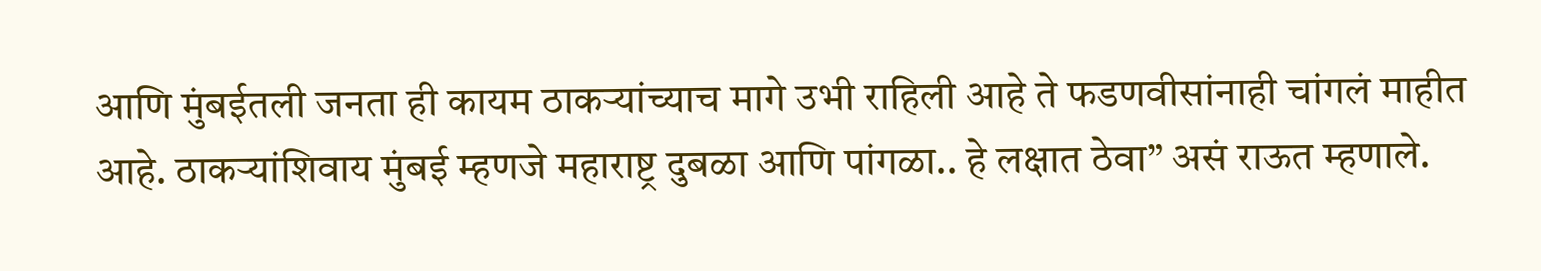आणि मुंबईतली जनता ही कायम ठाकऱ्यांच्याच मागे उभी राहिली आहे ते फडणवीसांनाही चांगलं माहीत आहे. ठाकऱ्यांशिवाय मुंबई म्हणजे महाराष्ट्र दुबळा आणि पांगळा.. हे लक्षात ठेवा” असं राऊत म्हणाले.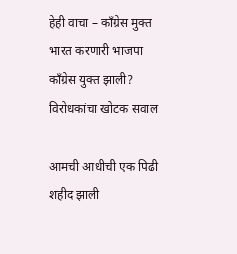हेही वाचा – काँग्रेस मुक्त भारत करणारी भाजपा काँग्रेस युक्त झाली? विरोधकांचा खोटक सवाल

आमची आधीची एक पिढी शहीद झाली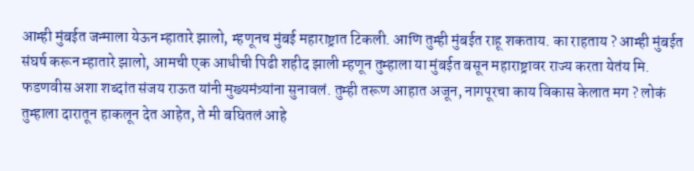आम्ही मुंबईत जन्माला येऊन म्हातारे झालो, म्हणूनच मुंबई महाराष्ट्रात टिकली. आणि तुम्ही मुंबईत राहू शकताय. का राहताय ? आम्ही मुंबईत संघर्ष करून म्हातारे झालो, आमची एक आधीची पिढी शहीद झाली म्हणून तुम्हाला या मुंबईत बसून महाराष्ट्रावर राज्य करता येतंय मि. फडणवीस अशा शब्दांत संजय राऊत यांनी मुख्यमंत्र्यांना सुनावलं. तुम्ही तरूण आहात अजून, नागपूरचा काय विकास केलात मग ? लोकं तुम्हाला दारातून हाकलून देत आहेत, ते मी बघितलं आहे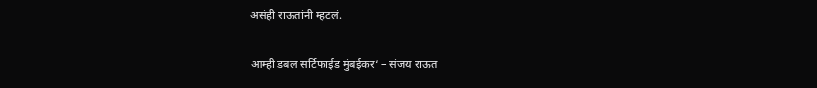असंही राऊतांनी म्हटलं.

आम्ही डबल सर्टिफाईड मुंबईकर‘ – संजय राऊत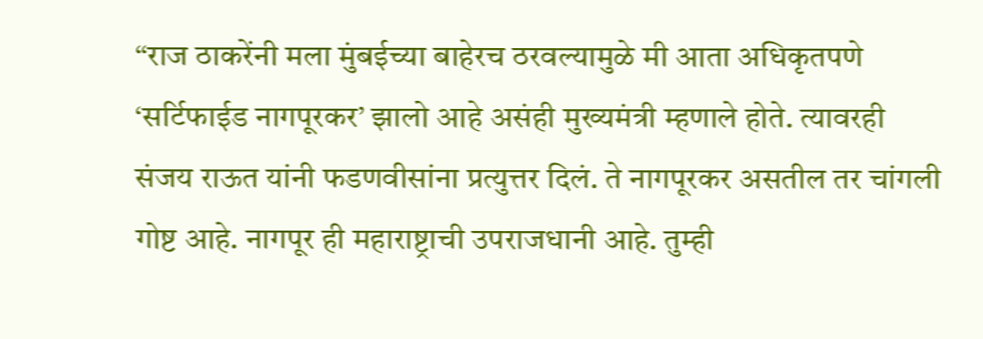“राज ठाकरेंनी मला मुंबईच्या बाहेरच ठरवल्यामुळे मी आता अधिकृतपणे ‘सर्टिफाईड नागपूरकर’ झालो आहे असंही मुख्यमंत्री म्हणाले होते. त्यावरही संजय राऊत यांनी फडणवीसांना प्रत्युत्तर दिलं. ते नागपूरकर असतील तर चांगली गोष्ट आहे. नागपूर ही महाराष्ट्राची उपराजधानी आहे. तुम्ही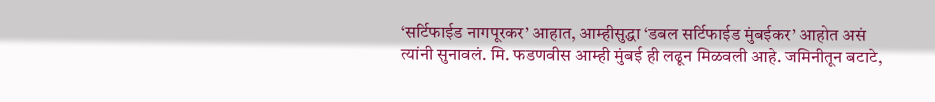‘सर्टिफाईड नागपूरकर’ आहात, आम्हीसुद्धा ‘डबल सर्टिफाईड मुंबईकर’ आहोत असं त्यांनी सुनावलं. मि. फडणवीस आम्ही मुंबई ही लढून मिळवली आहे. जमिनीतून बटाटे,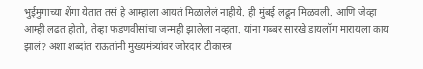भुईमुगाच्या शेंगा येतात तसं हे आम्हाला आयतं मिळालेलं नाहीये. ही मुंबई लढून मिळवली. आणि जेव्हा आम्ही लढत होतो, तेव्हा फडणवीसांचा जन्मही झालेला नव्हता. यांना गब्बर सारखे डायलॉग मारायला काय झालं? अशा शब्दांत राऊतांनी मुख्यमंत्र्यांवर जोरदार टीकास्त्र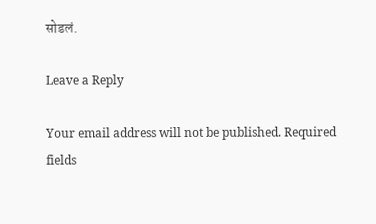सोडलं.

Leave a Reply

Your email address will not be published. Required fields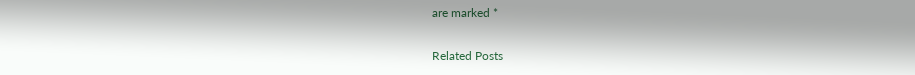are marked *

Related Posts